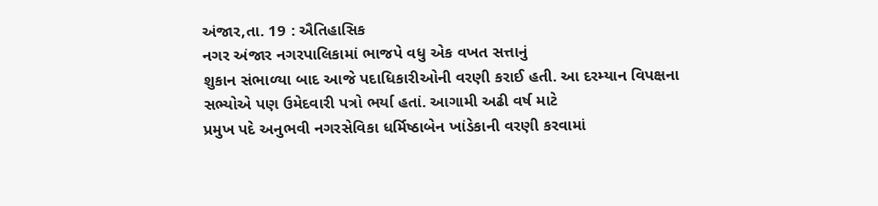અંજાર,તા. 19 : ઐતિહાસિક
નગર અંજાર નગરપાલિકામાં ભાજપે વધુ એક વખત સત્તાનું
શુકાન સંભાળ્યા બાદ આજે પદાધિકારીઓની વરણી કરાઈ હતી. આ દરમ્યાન વિપક્ષના સભ્યોએ પણ ઉમેદવારી પત્રો ભર્યા હતાં. આગામી અઢી વર્ષ માટે
પ્રમુખ પદે અનુભવી નગરસેવિકા ધર્મિષ્ઠાબેન ખાંડેકાની વરણી કરવામાં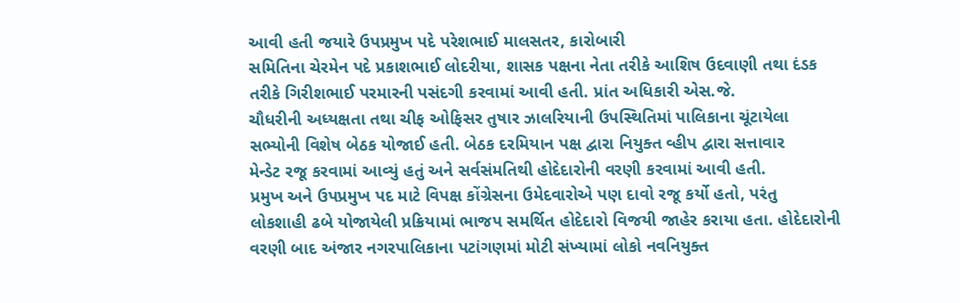આવી હતી જયારે ઉપપ્રમુખ પદે પરેશભાઈ માલસતર, કારોબારી
સમિતિના ચેરમેન પદે પ્રકાશભાઈ લોદરીયા, શાસક પક્ષના નેતા તરીકે આશિષ ઉદવાણી તથા દંડક
તરીકે ગિરીશભાઈ પરમારની પસંદગી કરવામાં આવી હતી. પ્રાંત અધિકારી એસ.જે.
ચૌધરીની અધ્યક્ષતા તથા ચીફ ઓફિસર તુષાર ઝાલરિયાની ઉપસ્થિતિમાં પાલિકાના ચૂંટાયેલા
સભ્યોની વિશેષ બેઠક યોજાઈ હતી. બેઠક દરમિયાન પક્ષ દ્વારા નિયુક્ત વ્હીપ દ્વારા સત્તાવાર
મેન્ડેટ રજૂ કરવામાં આવ્યું હતું અને સર્વસંમતિથી હોદેદારોની વરણી કરવામાં આવી હતી.
પ્રમુખ અને ઉપપ્રમુખ પદ માટે વિપક્ષ કોંગ્રેસના ઉમેદવારોએ પણ દાવો રજૂ કર્યો હતો, પરંતુ
લોકશાહી ઢબે યોજાયેલી પ્રક્રિયામાં ભાજપ સમર્થિત હોદેદારો વિજયી જાહેર કરાયા હતા. હોદેદારોની
વરણી બાદ અંજાર નગરપાલિકાના પટાંગણમાં મોટી સંખ્યામાં લોકો નવનિયુક્ત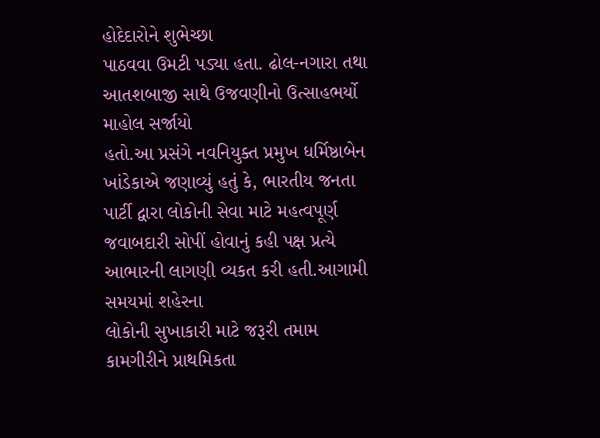હોદેદારોને શુભેચ્છા
પાઠવવા ઉમટી પડ્યા હતા. ઢોલ-નગારા તથા આતશબાજી સાથે ઉજવણીનો ઉત્સાહભર્યો માહોલ સર્જાયો
હતો.આ પ્રસંગે નવનિયુક્ત પ્રમુખ ધર્મિષ્ઠાબેન ખાંડેકાએ જણાવ્યું હતું કે, ભારતીય જનતા
પાર્ટી દ્વારા લોકોની સેવા માટે મહત્વપૂર્ણ જવાબદારી સોપીં હોવાનું કહી પક્ષ પ્રત્યે
આભારની લાગણી વ્યકત કરી હતી.આગામી સમયમાં શહેરના
લોકોની સુખાકારી માટે જરૂરી તમામ કામગીરીને પ્રાથમિકતા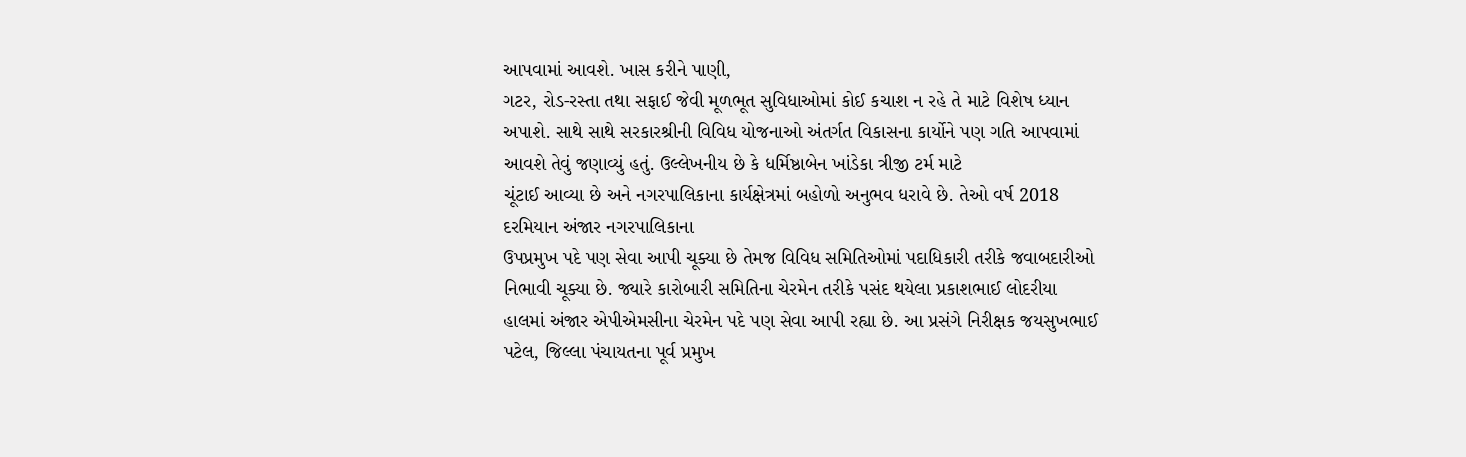આપવામાં આવશે. ખાસ કરીને પાણી,
ગટર, રોડ-રસ્તા તથા સફાઈ જેવી મૂળભૂત સુવિધાઓમાં કોઈ કચાશ ન રહે તે માટે વિશેષ ધ્યાન
અપાશે. સાથે સાથે સરકારશ્રીની વિવિધ યોજનાઓ અંતર્ગત વિકાસના કાર્યોને પણ ગતિ આપવામાં
આવશે તેવું જણાવ્યું હતું. ઉલ્લેખનીય છે કે ધર્મિષ્ઠાબેન ખાંડેકા ત્રીજી ટર્મ માટે
ચૂંટાઈ આવ્યા છે અને નગરપાલિકાના કાર્યક્ષેત્રમાં બહોળો અનુભવ ધરાવે છે. તેઓ વર્ષ 2018 દરમિયાન અંજાર નગરપાલિકાના
ઉપપ્રમુખ પદે પણ સેવા આપી ચૂક્યા છે તેમજ વિવિધ સમિતિઓમાં પદાધિકારી તરીકે જવાબદારીઓ
નિભાવી ચૂક્યા છે. જ્યારે કારોબારી સમિતિના ચેરમેન તરીકે પસંદ થયેલા પ્રકાશભાઈ લોદરીયા
હાલમાં અંજાર એપીએમસીના ચેરમેન પદે પણ સેવા આપી રહ્યા છે. આ પ્રસંગે નિરીક્ષક જયસુખભાઈ
પટેલ, જિલ્લા પંચાયતના પૂર્વ પ્રમુખ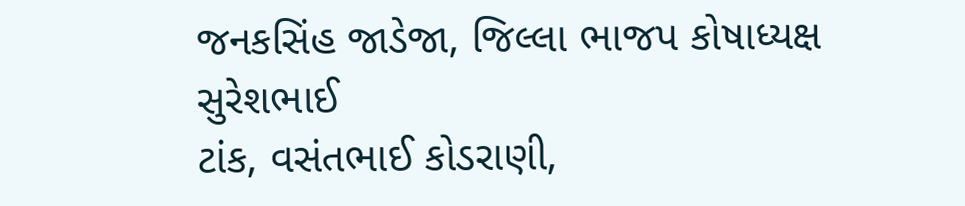જનકસિંહ જાડેજા, જિલ્લા ભાજપ કોષાધ્યક્ષ સુરેશભાઈ
ટાંક, વસંતભાઈ કોડરાણી,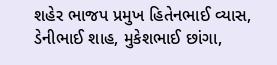શહેર ભાજપ પ્રમુખ હિતેનભાઈ વ્યાસ, ડેનીભાઈ શાહ, મુકેશભાઈ છાંગા,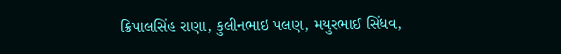ક્રિપાલસિંહ રાણા, કુલીનભાઇ પલણ, મયુરભાઈ સિંધવ,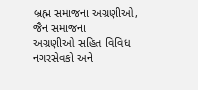બ્રહ્મ સમાજના અગ્રણીઓ, જૈન સમાજના
અગ્રણીઓ સહિત વિવિધ નગરસેવકો અને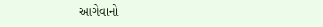આગેવાનો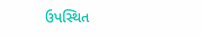ઉપસ્થિત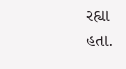રહ્યા હતા.